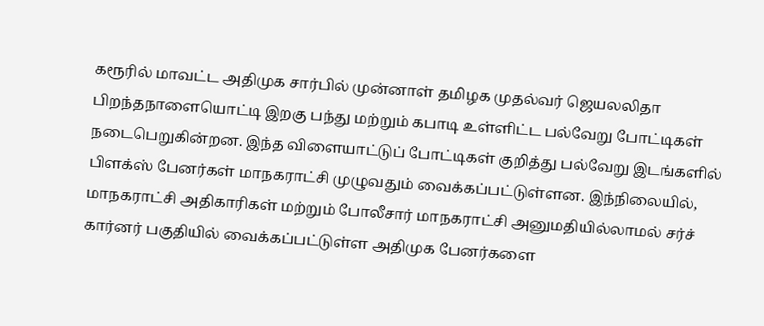கரூரில் மாவட்ட அதிமுக சார்பில் முன்னாள் தமிழக முதல்வர் ஜெயலலிதா பிறந்தநாளையொட்டி இறகு பந்து மற்றும் கபாடி உள்ளிட்ட பல்வேறு போட்டிகள் நடைபெறுகின்றன. இந்த விளையாட்டுப் போட்டிகள் குறித்து பல்வேறு இடங்களில் பிளக்ஸ் பேனர்கள் மாநகராட்சி முழுவதும் வைக்கப்பட்டுள்ளன. இந்நிலையில், மாநகராட்சி அதிகாரிகள் மற்றும் போலீசார் மாநகராட்சி அனுமதியில்லாமல் சர்ச் கார்னர் பகுதியில் வைக்கப்பட்டுள்ள அதிமுக பேனர்களை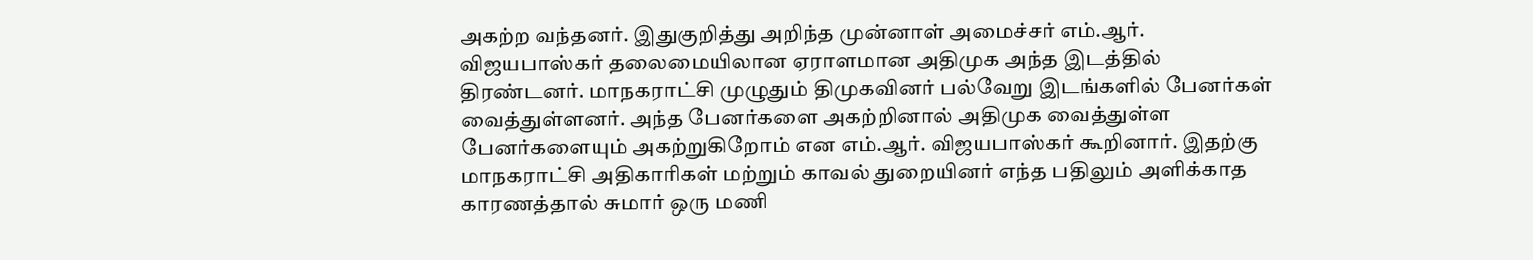அகற்ற வந்தனர். இதுகுறித்து அறிந்த முன்னாள் அமைச்சர் எம்.ஆர். விஜயபாஸ்கர் தலைமையிலான ஏராளமான அதிமுக அந்த இடத்தில் திரண்டனர். மாநகராட்சி முழுதும் திமுகவினர் பல்வேறு இடங்களில் பேனர்கள் வைத்துள்ளனர். அந்த பேனர்களை அகற்றினால் அதிமுக வைத்துள்ள பேனர்களையும் அகற்றுகிறோம் என எம்.ஆர். விஜயபாஸ்கர் கூறினார். இதற்கு மாநகராட்சி அதிகாரிகள் மற்றும் காவல் துறையினர் எந்த பதிலும் அளிக்காத காரணத்தால் சுமார் ஒரு மணி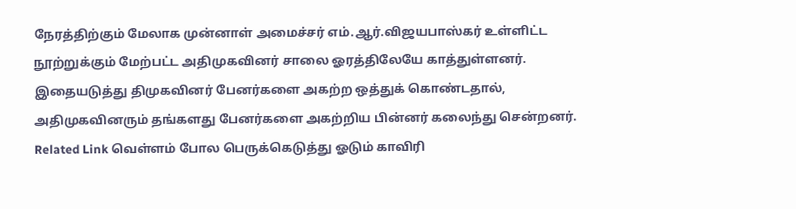நேரத்திற்கும் மேலாக முன்னாள் அமைச்சர் எம்.ஆர்.விஜயபாஸ்கர் உள்ளிட்ட நூற்றுக்கும் மேற்பட்ட அதிமுகவினர் சாலை ஓரத்திலேயே காத்துள்ளனர். இதையடுத்து திமுகவினர் பேனர்களை அகற்ற ஒத்துக் கொண்டதால், அதிமுகவினரும் தங்களது பேனர்களை அகற்றிய பின்னர் கலைந்து சென்றனர். Related Link வெள்ளம் போல பெருக்கெடுத்து ஓடும் காவிரி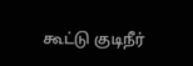கூட்டு குடிநீர்